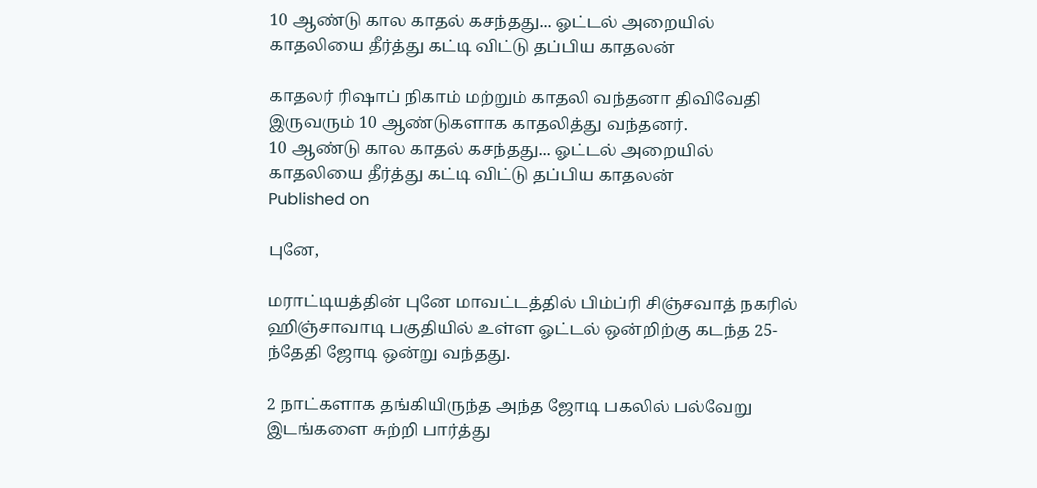10 ஆண்டு கால காதல் கசந்தது... ஓட்டல் அறையில் காதலியை தீர்த்து கட்டி விட்டு தப்பிய காதலன்

காதலர் ரிஷாப் நிகாம் மற்றும் காதலி வந்தனா திவிவேதி இருவரும் 10 ஆண்டுகளாக காதலித்து வந்தனர்.
10 ஆண்டு கால காதல் கசந்தது... ஓட்டல் அறையில் காதலியை தீர்த்து கட்டி விட்டு தப்பிய காதலன்
Published on

புனே,

மராட்டியத்தின் புனே மாவட்டத்தில் பிம்ப்ரி சிஞ்சவாத் நகரில் ஹிஞ்சாவாடி பகுதியில் உள்ள ஓட்டல் ஒன்றிற்கு கடந்த 25-ந்தேதி ஜோடி ஒன்று வந்தது.

2 நாட்களாக தங்கியிருந்த அந்த ஜோடி பகலில் பல்வேறு இடங்களை சுற்றி பார்த்து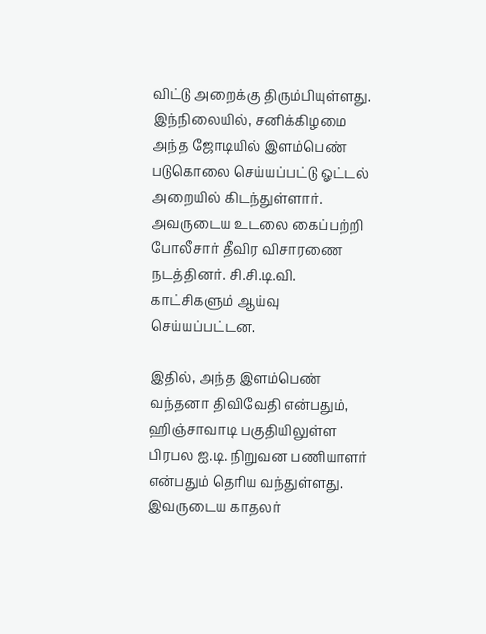விட்டு அறைக்கு திரும்பியுள்ளது. இந்நிலையில், சனிக்கிழமை அந்த ஜோடியில் இளம்பெண் படுகொலை செய்யப்பட்டு ஓட்டல் அறையில் கிடந்துள்ளார். அவருடைய உடலை கைப்பற்றி போலீசார் தீவிர விசாரணை நடத்தினர். சி.சி.டி.வி. காட்சிகளும் ஆய்வு செய்யப்பட்டன.

இதில், அந்த இளம்பெண் வந்தனா திவிவேதி என்பதும், ஹிஞ்சாவாடி பகுதியிலுள்ள பிரபல ஐ.டி. நிறுவன பணியாளர் என்பதும் தெரிய வந்துள்ளது. இவருடைய காதலர்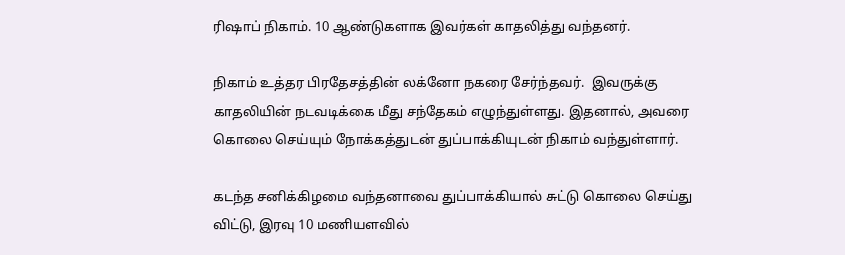ரிஷாப் நிகாம். 10 ஆண்டுகளாக இவர்கள் காதலித்து வந்தனர்.

நிகாம் உத்தர பிரதேசத்தின் லக்னோ நகரை சேர்ந்தவர்.  இவருக்கு காதலியின் நடவடிக்கை மீது சந்தேகம் எழுந்துள்ளது. இதனால், அவரை கொலை செய்யும் நோக்கத்துடன் துப்பாக்கியுடன் நிகாம் வந்துள்ளார்.

கடந்த சனிக்கிழமை வந்தனாவை துப்பாக்கியால் சுட்டு கொலை செய்து விட்டு, இரவு 10 மணியளவில்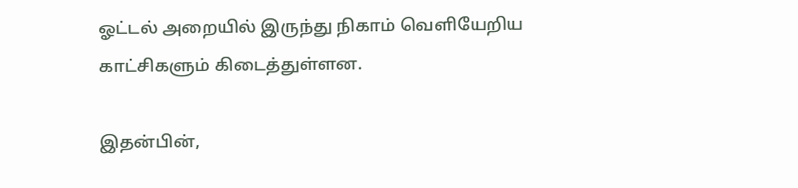ஓட்டல் அறையில் இருந்து நிகாம் வெளியேறிய காட்சிகளும் கிடைத்துள்ளன.

இதன்பின்,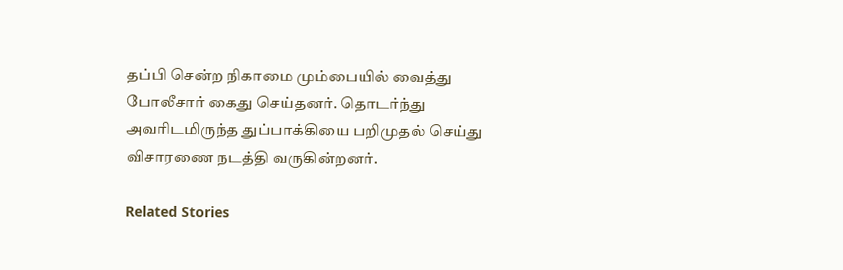தப்பி சென்ற நிகாமை மும்பையில் வைத்து போலீசார் கைது செய்தனர். தொடர்ந்து அவரிடமிருந்த துப்பாக்கியை பறிமுதல் செய்து விசாரணை நடத்தி வருகின்றனர்.

Related Stories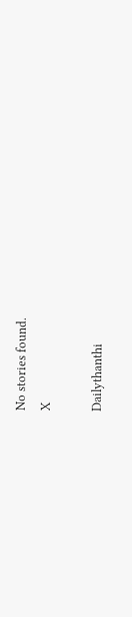No stories found.
X

Dailythanthi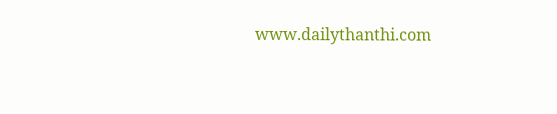www.dailythanthi.com